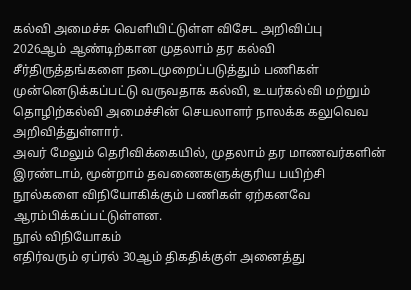கல்வி அமைச்சு வெளியிட்டுள்ள விசேட அறிவிப்பு
2026ஆம் ஆண்டிற்கான முதலாம் தர கல்வி சீர்திருத்தங்களை நடைமுறைப்படுத்தும் பணிகள் முன்னெடுக்கப்பட்டு வருவதாக கல்வி, உயர்கல்வி மற்றும் தொழிற்கல்வி அமைச்சின் செயலாளர் நாலக்க கலுவெவ அறிவித்துள்ளார்.
அவர் மேலும் தெரிவிக்கையில், முதலாம் தர மாணவர்களின் இரண்டாம், மூன்றாம் தவணைகளுக்குரிய பயிற்சி நூல்களை விநியோகிக்கும் பணிகள் ஏற்கனவே ஆரம்பிக்கப்பட்டுள்ளன.
நூல் விநியோகம்
எதிர்வரும் ஏப்ரல் 30ஆம் திகதிக்குள் அனைத்து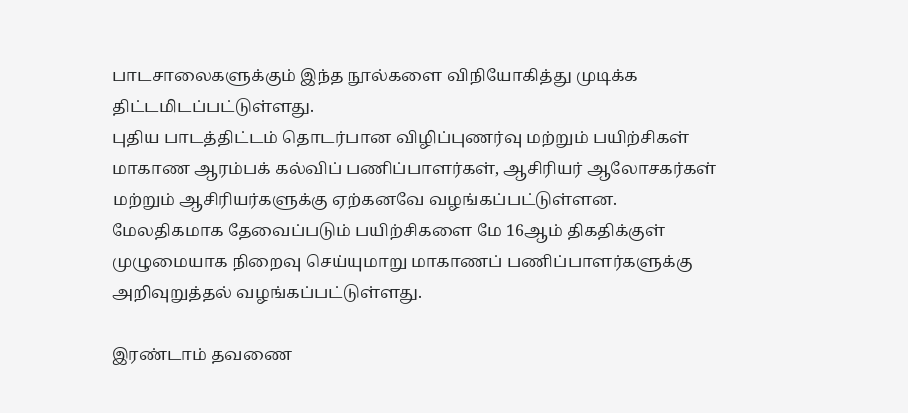பாடசாலைகளுக்கும் இந்த நூல்களை விநியோகித்து முடிக்க திட்டமிடப்பட்டுள்ளது.
புதிய பாடத்திட்டம் தொடர்பான விழிப்புணர்வு மற்றும் பயிற்சிகள் மாகாண ஆரம்பக் கல்விப் பணிப்பாளர்கள், ஆசிரியர் ஆலோசகர்கள் மற்றும் ஆசிரியர்களுக்கு ஏற்கனவே வழங்கப்பட்டுள்ளன.
மேலதிகமாக தேவைப்படும் பயிற்சிகளை மே 16ஆம் திகதிக்குள் முழுமையாக நிறைவு செய்யுமாறு மாகாணப் பணிப்பாளர்களுக்கு அறிவுறுத்தல் வழங்கப்பட்டுள்ளது.

இரண்டாம் தவணை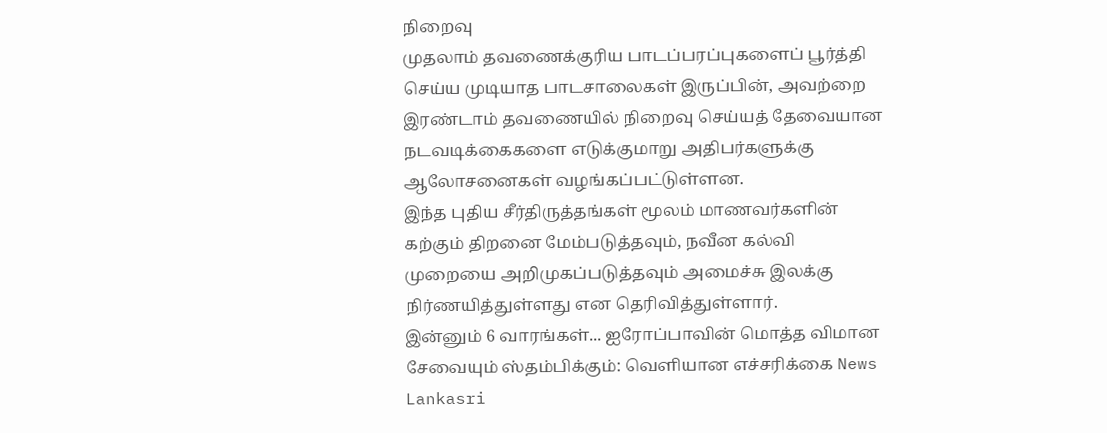நிறைவு
முதலாம் தவணைக்குரிய பாடப்பரப்புகளைப் பூர்த்தி செய்ய முடியாத பாடசாலைகள் இருப்பின், அவற்றை இரண்டாம் தவணையில் நிறைவு செய்யத் தேவையான நடவடிக்கைகளை எடுக்குமாறு அதிபர்களுக்கு ஆலோசனைகள் வழங்கப்பட்டுள்ளன.
இந்த புதிய சீர்திருத்தங்கள் மூலம் மாணவர்களின் கற்கும் திறனை மேம்படுத்தவும், நவீன கல்வி முறையை அறிமுகப்படுத்தவும் அமைச்சு இலக்கு நிர்ணயித்துள்ளது என தெரிவித்துள்ளார்.
இன்னும் 6 வாரங்கள்... ஐரோப்பாவின் மொத்த விமான சேவையும் ஸ்தம்பிக்கும்: வெளியான எச்சரிக்கை News Lankasri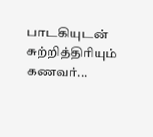பாடகியுடன் சுற்றித்திரியும் கணவர்...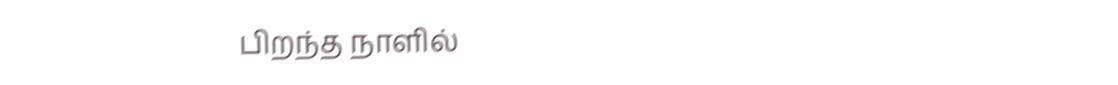பிறந்த நாளில்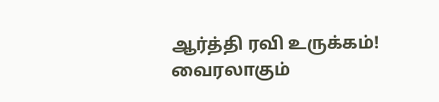ஆர்த்தி ரவி உருக்கம்! வைரலாகும்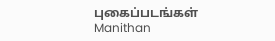புகைப்படங்கள் Manithan